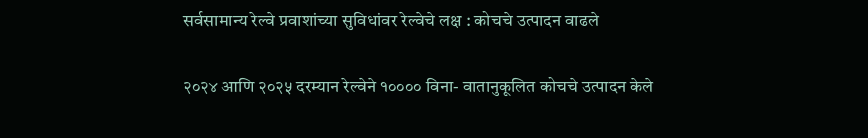सर्वसामान्य रेल्वे प्रवाशांच्या सुविधांवर रेल्वेचे लक्ष : कोचचे उत्पादन वाढले

२०२४ आणि २०२५ दरम्यान रेल्वेने १०००० विना- वातानुकूलित कोचचे उत्पादन केले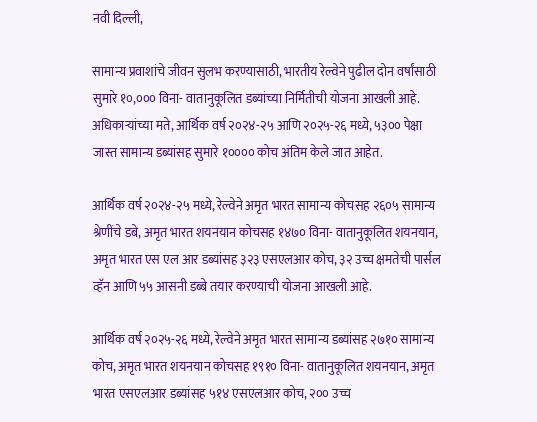नवी दिल्ली,

सामान्य प्रवाशांचे जीवन सुलभ करण्यासाठी, भारतीय रेल्वेने पुढील दोन वर्षांसाठी सुमारे १०,००० विना- वातानुकूलित डब्यांच्या निर्मितीची योजना आखली आहे. अधिकाऱ्यांच्या मते, आर्थिक वर्ष २०२४-२५ आणि २०२५-२६ मध्ये, ५३०० पेक्षा जास्त सामान्य डब्यांसह सुमारे १०००० कोच अंतिम केले जात आहेत.

आर्थिक वर्ष २०२४-२५ मध्ये, रेल्वेने अमृत भारत सामान्य कोचसह २६०५ सामान्य श्रेणींचे डबे, अमृत भारत शयनयान कोचसह १४७० विना- वातानुकूलित शयनयान, अमृत भारत एस एल आर डब्यांसह ३२३ एसएलआर कोच, ३२ उच्च क्षमतेची पार्सल व्हॅन आणि ५५ आसनी डब्बे तयार करण्याची योजना आखली आहे.

आर्थिक वर्ष २०२५-२६ मध्ये, रेल्वेने अमृत भारत सामान्य डब्यांसह २७१० सामान्य कोच, अमृत भारत शयनयान कोचसह १९१० विना- वातानुकूलित शयनयान, अमृत भारत एसएलआर डब्यांसह ५१४ एसएलआर कोच, २०० उच्च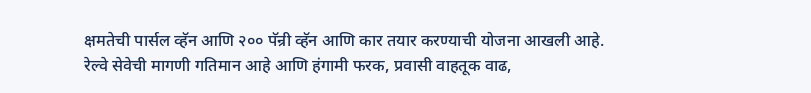क्षमतेची पार्सल व्हॅन आणि २०० पॅन्री व्हॅन आणि कार तयार करण्याची योजना आखली आहे.
रेल्वे सेवेची मागणी गतिमान आहे आणि हंगामी फरक, प्रवासी वाहतूक वाढ,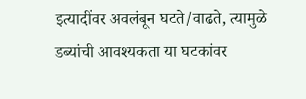इत्यादींवर अवलंबून घटते/वाढते, त्यामुळे डब्यांची आवश्यकता या घटकांवर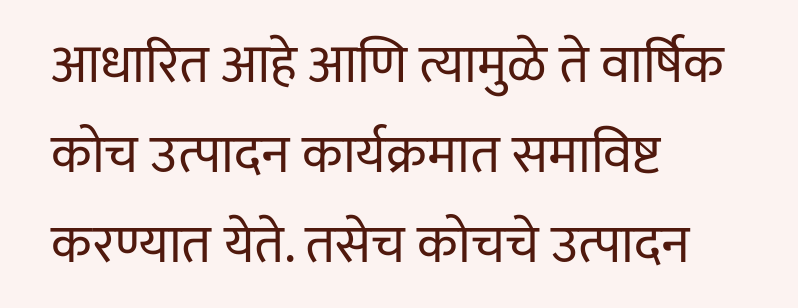आधारित आहे आणि त्यामुळे ते वार्षिक कोच उत्पादन कार्यक्रमात समाविष्ट करण्यात येते. तसेच कोचचे उत्पादन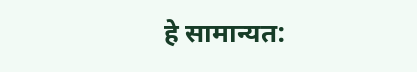हे सामान्यत: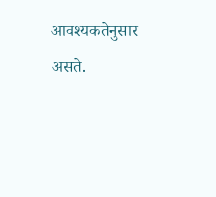आवश्यकतेनुसार असते.